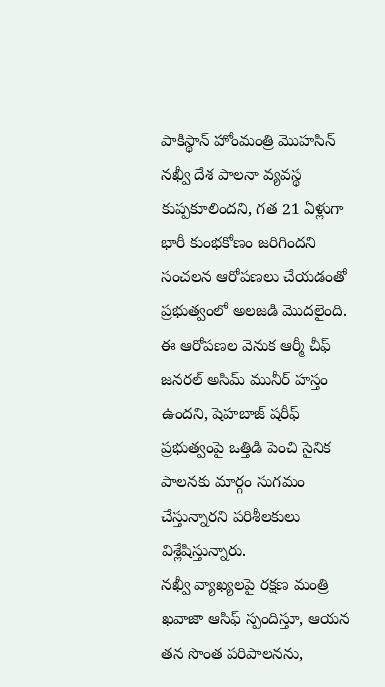పాకిస్థాన్ హోంమంత్రి మొహసిన్ నఖ్వీ దేశ పాలనా వ్యవస్థ కుప్పకూలిందని, గత 21 ఏళ్లుగా భారీ కుంభకోణం జరిగిందని సంచలన ఆరోపణలు చేయడంతో ప్రభుత్వంలో అలజడి మొదలైంది.
ఈ ఆరోపణల వెనుక ఆర్మీ చీఫ్ జనరల్ అసిమ్ మునీర్ హస్తం ఉందని, షెహబాజ్ షరీఫ్ ప్రభుత్వంపై ఒత్తిడి పెంచి సైనిక పాలనకు మార్గం సుగమం చేస్తున్నారని పరిశీలకులు విశ్లేషిస్తున్నారు.
నఖ్వీ వ్యాఖ్యలపై రక్షణ మంత్రి ఖవాజా ఆసిఫ్ స్పందిస్తూ, ఆయన తన సొంత పరిపాలనను,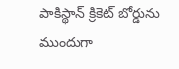పాకిస్థాన్ క్రికెట్ బోర్డును ముందుగా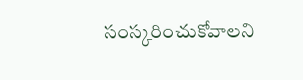సంస్కరించుకోవాలని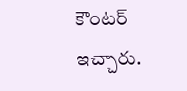కౌంటర్ ఇచ్చారు.